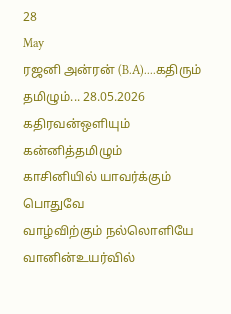28
May
ரஜனி அன்ரன் (B.A)....கதிரும் தமிழும்... 28.05.2026
கதிரவன்ஒளியும் கன்னித்தமிழும்
காசினியில் யாவர்க்கும் பொதுவே
வாழ்விற்கும் நல்லொளியே
வானின்உயர்வில்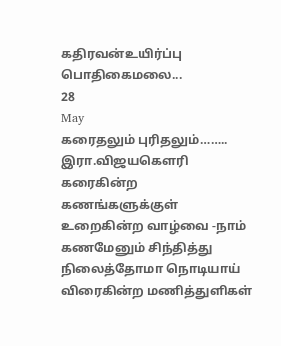கதிரவன்உயிர்ப்பு
பொதிகைமலை...
28
May
கரைதலும் புரிதலும்……..
இரா.விஜயகௌரி
கரைகின்ற கணங்களுக்குள்
உறைகின்ற வாழ்வை -நாம்
கணமேனும் சிந்தித்து
நிலைத்தோமா நொடியாய்
விரைகின்ற மணித்துளிகள்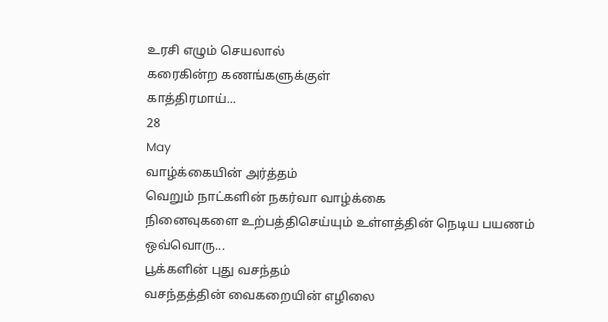உரசி எழும் செயலால்
கரைகின்ற கணங்களுக்குள்
காத்திரமாய்...
28
May
வாழ்க்கையின் அர்த்தம்
வெறும் நாட்களின் நகர்வா வாழ்க்கை
நினைவுகளை உற்பத்திசெய்யும் உள்ளத்தின் நெடிய பயணம்
ஒவ்வொரு...
பூக்களின் புது வசந்தம்
வசந்தத்தின் வைகறையின் எழிலை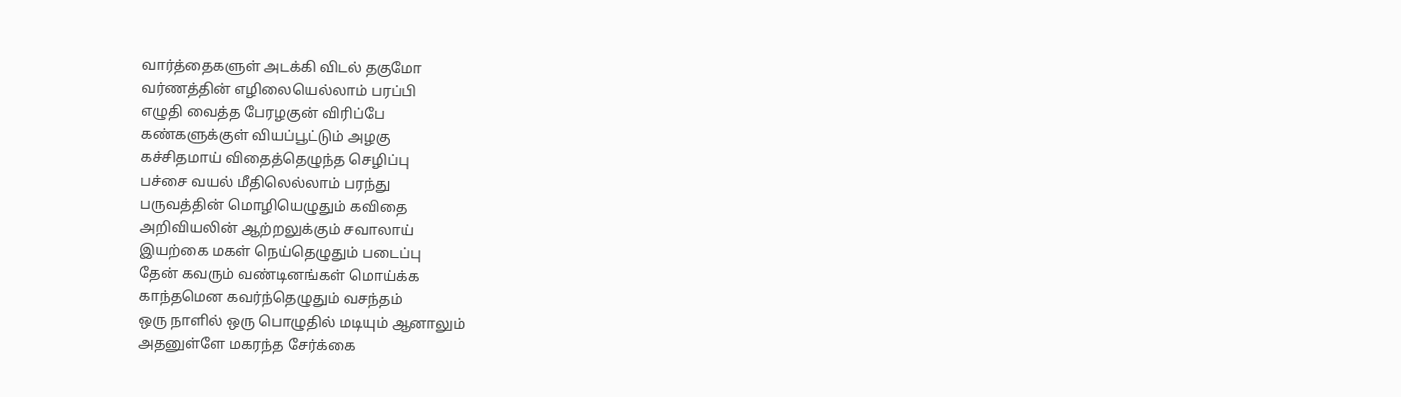வார்த்தைகளுள் அடக்கி விடல் தகுமோ
வர்ணத்தின் எழிலையெல்லாம் பரப்பி
எழுதி வைத்த பேரழகுன் விரிப்பே
கண்களுக்குள் வியப்பூட்டும் அழகு
கச்சிதமாய் விதைத்தெழுந்த செழிப்பு
பச்சை வயல் மீதிலெல்லாம் பரந்து
பருவத்தின் மொழியெழுதும் கவிதை
அறிவியலின் ஆற்றலுக்கும் சவாலாய்
இயற்கை மகள் நெய்தெழுதும் படைப்பு
தேன் கவரும் வண்டினங்கள் மொய்க்க
காந்தமென கவர்ந்தெழுதும் வசந்தம்
ஒரு நாளில் ஒரு பொழுதில் மடியும் ஆனாலும்
அதனுள்ளே மகரந்த சேர்க்கை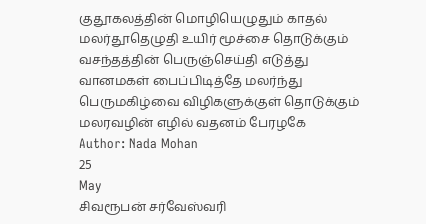குதூகலத்தின் மொழியெழுதும் காதல்
மலர்தூதெழுதி உயிர் மூச்சை தொடுக்கும்
வசந்தத்தின் பெருஞ்செய்தி எடுத்து
வானமகள் பைப்பிடித்தே மலர்ந்து
பெருமகிழ்வை விழிகளுக்குள் தொடுக்கும்
மலரவழின் எழில் வதனம் பேரழகே
Author: Nada Mohan
25
May
சிவரூபன் சர்வேஸ்வரி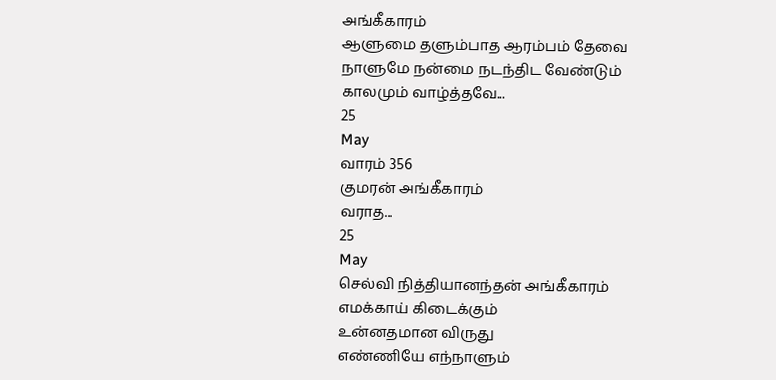அங்கீகாரம்
ஆளுமை தளும்பாத ஆரம்பம் தேவை
நாளுமே நன்மை நடந்திட வேண்டும்
காலமும் வாழ்த்தவே...
25
May
வாரம் 356
குமரன் அங்கீகாரம்
வராத...
25
May
செல்வி நித்தியானந்தன் அங்கீகாரம்
எமக்காய் கிடைக்கும்
உன்னதமான விருது
எண்ணியே எந்நாளும்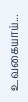உவகையாய்...